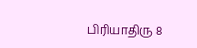பிரியாதிரு 8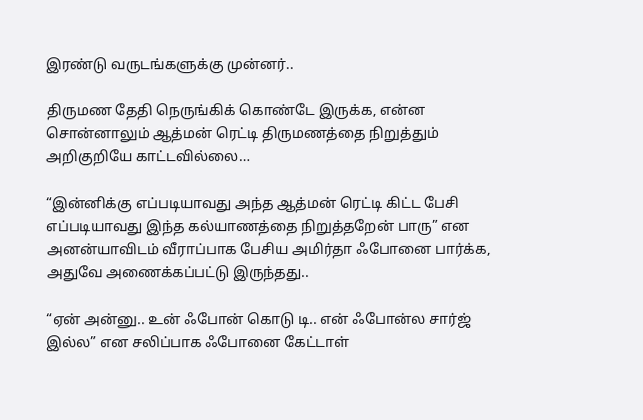இரண்டு வருடங்களுக்கு முன்னர்..

திருமண தேதி நெருங்கிக் கொண்டே இருக்க, என்ன சொன்னாலும் ஆத்மன் ரெட்டி திருமணத்தை நிறுத்தும் அறிகுறியே காட்டவில்லை…

“இன்னிக்கு எப்படியாவது அந்த ஆத்மன் ரெட்டி கிட்ட பேசி எப்படியாவது இந்த கல்யாணத்தை நிறுத்தறேன் பாரு” என அனன்யாவிடம் வீராப்பாக பேசிய அமிர்தா ஃபோனை பார்க்க, அதுவே அணைக்கப்பட்டு இருந்தது..

“ஏன் அன்னு.. உன் ஃபோன் கொடு டி.. என் ஃபோன்ல சார்ஜ் இல்ல” என சலிப்பாக ஃபோனை கேட்டாள்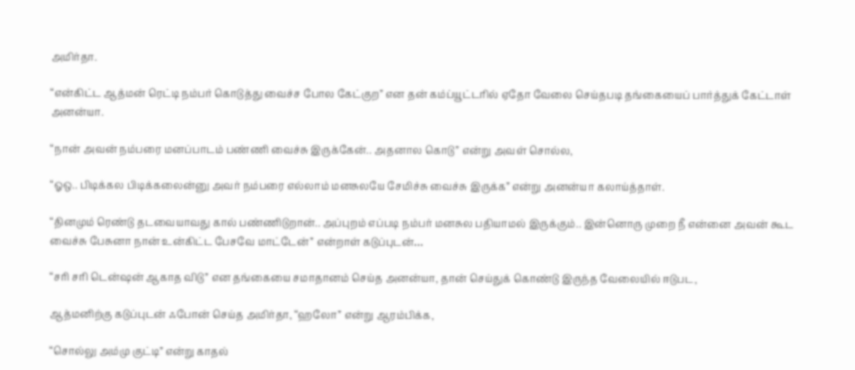அமிர்தா.

“என்கிட்ட ஆத்மன் ரெட்டி நம்பர் கொடுத்து வைச்ச போல கேட்குற” என தன் கம்ப்யூட்டரில் ஏதோ வேலை செய்தபடி தங்கையைப் பார்த்துக் கேட்டாள் அனன்யா.

“நான் அவன் நம்பரை மனப்பாடம் பண்ணி வைச்சு இருக்கேன்.. அதனால கொடு” என்று அவள் சொல்ல,

“ஓஒ.. பிடிக்கல பிடிக்கலைன்னு அவர் நம்பரை எல்லாம் மனசுலயே சேமிச்சு வைச்சு இருக்க” என்று அனன்யா கலாய்த்தாள்.

“தினமும் ரெண்டு தடவையாவது கால் பண்ணிடுறான்.. அப்புறம் எப்படி நம்பர் மனசுல பதியாமல் இருக்கும்.. இன்னொரு முறை நீ என்னை அவன் கூட வைச்சு பேசுனா நான் உன்கிட்ட பேசவே மாட்டேன்” என்றாள் கடுப்புடன்…

“சரி சரி டென்ஷன் ஆகாத விடு” என தங்கையை சமாதானம் செய்த அனன்யா, தான் செய்துக் கொண்டு இருந்த வேலையில் ஈடுபட,

ஆத்மனிற்கு கடுப்புடன் ஃபோன் செய்த அமிர்தா, “ஹலோ” என்று ஆரம்பிக்க,

“சொல்லு அம்மு குட்டி” என்று காதல்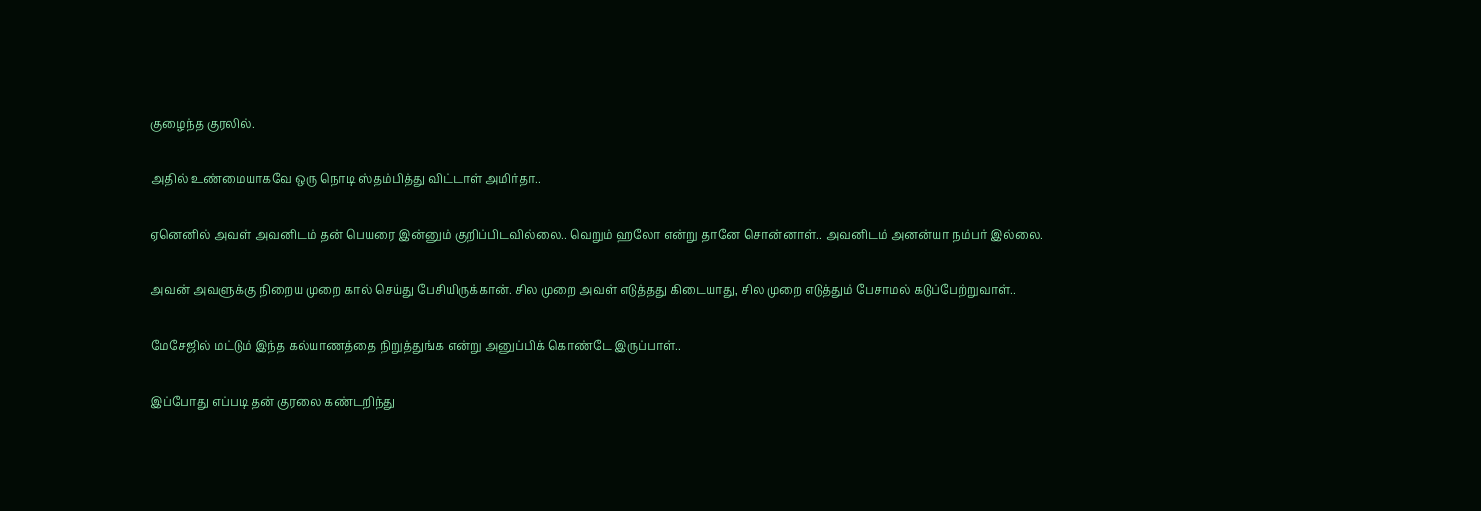குழைந்த குரலில்.

அதில் உண்மையாகவே ஒரு நொடி ஸ்தம்பித்து விட்டாள் அமிர்தா..

ஏனெனில் அவள் அவனிடம் தன் பெயரை இன்னும் குறிப்பிடவில்லை.. வெறும் ஹலோ என்று தானே சொன்னாள்.. அவனிடம் அனன்யா நம்பர் இல்லை.

அவன் அவளுக்கு நிறைய முறை கால் செய்து பேசியிருக்கான். சில முறை அவள் எடுத்தது கிடையாது, சில முறை எடுத்தும் பேசாமல் கடுப்பேற்றுவாள்..

மேசேஜில் மட்டும் இந்த கல்யாணத்தை நிறுத்துங்க என்று அனுப்பிக் கொண்டே இருப்பாள்..

இப்போது எப்படி தன் குரலை கண்டறிந்து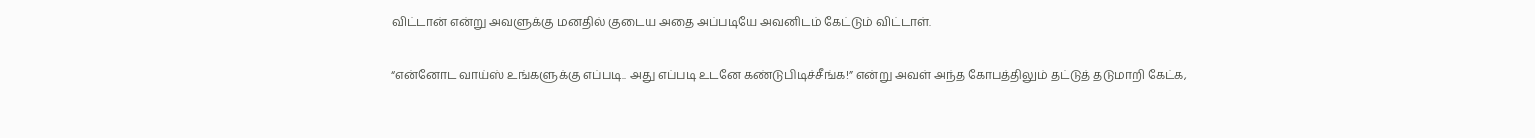விட்டான் என்று அவளுக்கு மனதில் குடைய அதை அப்படியே அவனிடம் கேட்டும் விட்டாள்.

“என்னோட வாய்ஸ் உங்களுக்கு எப்படி.. அது எப்படி உடனே கண்டுபிடிச்சீங்க!” என்று அவள் அந்த கோபத்திலும் தட்டுத் தடுமாறி கேட்க,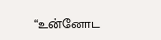“உன்னோட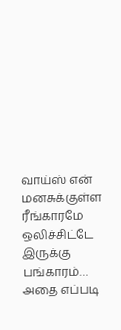வாய்ஸ் என் மனசுக்குள்ள ரீங்காரமே ஒலிச்சிட்டே இருக்கு பங்காரம்…  அதை எப்படி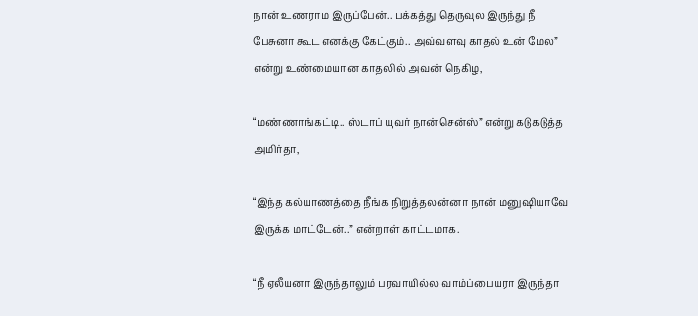நான் உணராம இருப்பேன்.. பக்கத்து தெருவுல இருந்து நீ பேசுனா கூட எனக்கு கேட்கும்.. அவ்வளவு காதல் உன் மேல” என்று உண்மையான காதலில் அவன் நெகிழ,

“மண்ணாங்கட்டி.. ஸ்டாப் யுவர் நான்சென்ஸ்” என்று கடுகடுத்த அமிர்தா,

“இந்த கல்யாணத்தை நீங்க நிறுத்தலன்னா நான் மனுஷியாவே இருக்க மாட்டேன்..” என்றாள் காட்டமாக.

“நீ ஏலீயனா இருந்தாலும் பரவாயில்ல வாம்ப்பையரா இருந்தா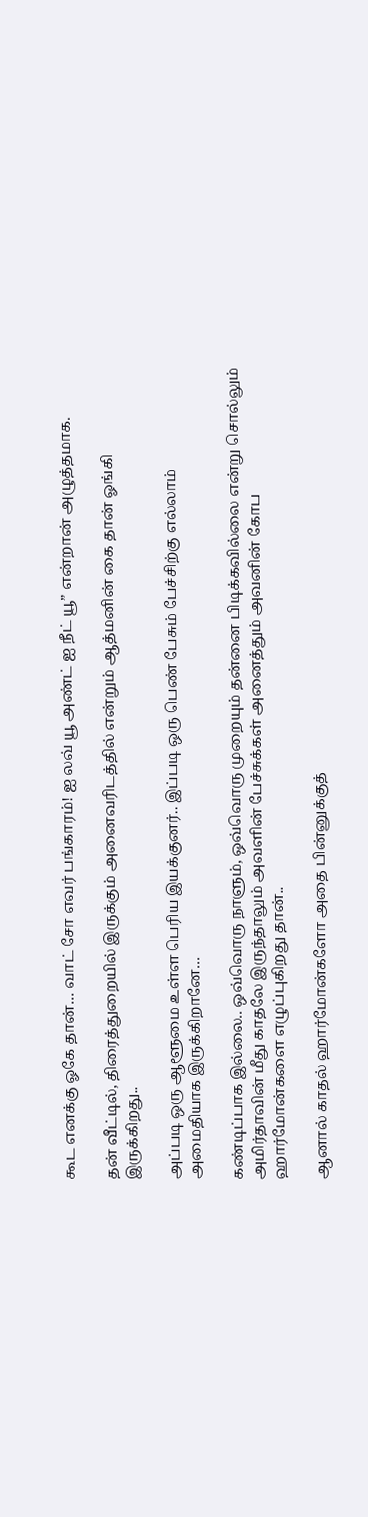கூட எனக்கு ஓகே தான்… வாட் சோ எவர் பங்காரம்! ஐ லவ் யூ அண்ட் ஐ நீட் யூ” என்றான் அழுத்தமாக.

தன் வீட்டில், திரைத்துறையில் இருக்கும் அனைவரிடத்தில் என்றும் ஆத்மனின் கை தான் ஓங்கி இருக்கிறது..

அப்படி ஒரு ஆளூமை உள்ள பெரிய இயக்குனர்.. இப்படி ஒரு பெண் பேசும் பேச்சிற்கு எல்லாம் அமைதியாக இருக்கிறானே…

கண்டிப்பாக இல்லை.. ஒவ்வொரு நாளும், ஒவ்வொரு முறையும் தன்னை பிடிக்கவில்லை என்று சொல்லும் அமிர்தாவின் மீது காதலே இருந்தாலும் அவளின் பேச்சுக்கள் அனைத்தும் அவனின் கோப ஹார்மோன்களை எழுப்புகிறது தான்..

ஆனால் காதல் ஹார்மோன்களோ அதை பின்னுக்குத்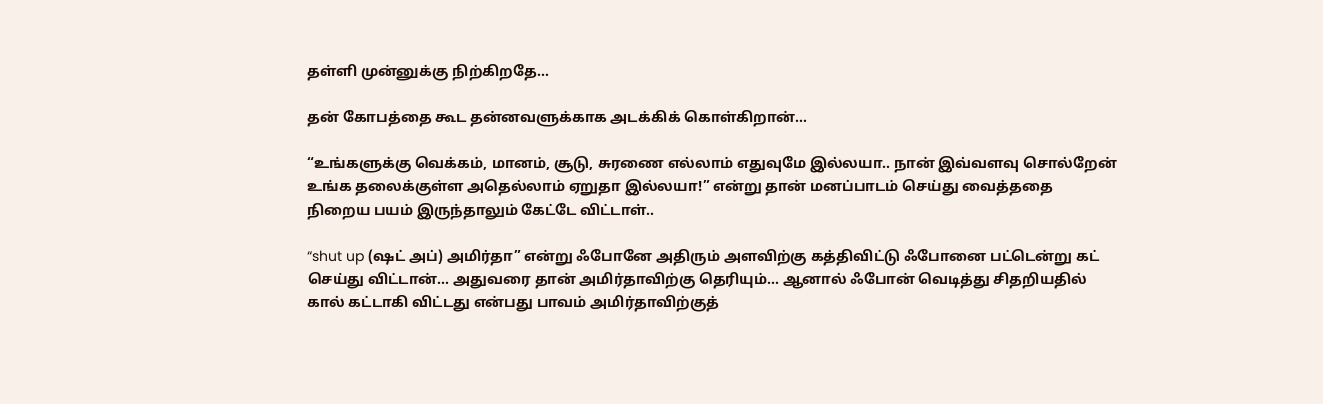தள்ளி முன்னுக்கு நிற்கிறதே…

தன் கோபத்தை கூட தன்னவளுக்காக அடக்கிக் கொள்கிறான்…

“உங்களுக்கு வெக்கம், மானம், சூடு, சுரணை எல்லாம் எதுவுமே இல்லயா.. நான் இவ்வளவு சொல்றேன் உங்க தலைக்குள்ள அதெல்லாம் ஏறுதா இல்லயா!” என்று தான் மனப்பாடம் செய்து வைத்ததை நிறைய பயம் இருந்தாலும் கேட்டே விட்டாள்..

“shut up (ஷட் அப்) அமிர்தா” என்று ஃபோனே அதிரும் அளவிற்கு கத்திவிட்டு ஃபோனை பட்டென்று கட் செய்து விட்டான்… அதுவரை தான் அமிர்தாவிற்கு தெரியும்… ஆனால் ஃபோன் வெடித்து சிதறியதில் கால் கட்டாகி விட்டது என்பது பாவம் அமிர்தாவிற்குத்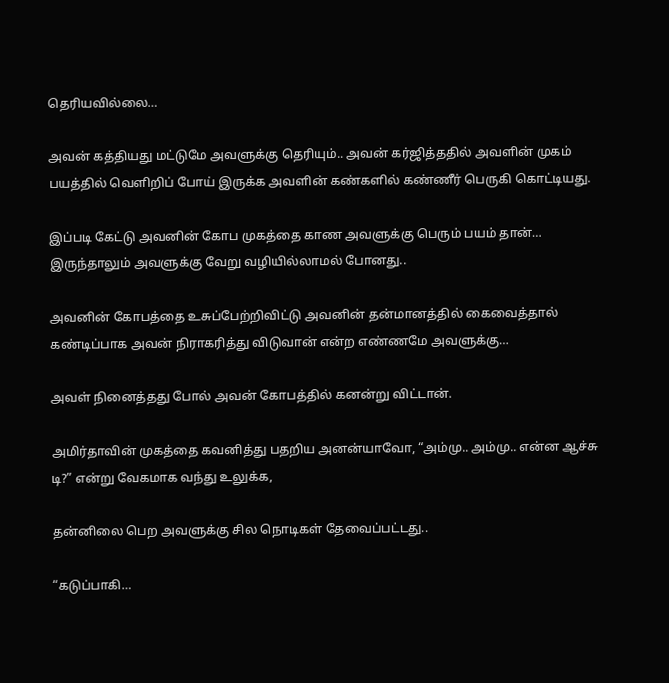தெரியவில்லை…

அவன் கத்தியது மட்டுமே அவளுக்கு தெரியும்.. அவன் கர்ஜித்ததில் அவளின் முகம் பயத்தில் வெளிறிப் போய் இருக்க அவளின் கண்களில் கண்ணீர் பெருகி கொட்டியது.

இப்படி கேட்டு அவனின் கோப முகத்தை காண அவளுக்கு பெரும் பயம் தான்… இருந்தாலும் அவளுக்கு வேறு வழியில்லாமல் போனது..

அவனின் கோபத்தை உசுப்பேற்றிவிட்டு அவனின் தன்மானத்தில் கைவைத்தால் கண்டிப்பாக அவன் நிராகரித்து விடுவான் என்ற எண்ணமே அவளுக்கு…

அவள் நினைத்தது போல் அவன் கோபத்தில் கனன்று விட்டான்.

அமிர்தாவின் முகத்தை கவனித்து பதறிய அனன்யாவோ, “அம்மு.. அம்மு.. என்ன ஆச்சு டி?” என்று வேகமாக வந்து உலுக்க,

தன்னிலை பெற அவளுக்கு சில நொடிகள் தேவைப்பட்டது..

“கடுப்பாகி…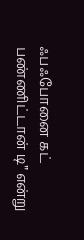ஃபஃபோனை கட் பண்ணிட்டான் டி” என்று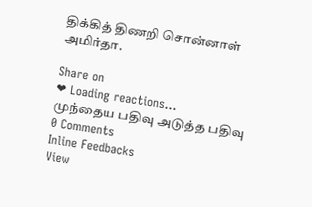திக்கித் திணறி சொன்னாள் அமிர்தா.

Share on
❤ Loading reactions...
முந்தைய பதிவு அடுத்த பதிவு
0 Comments
Inline Feedbacks
View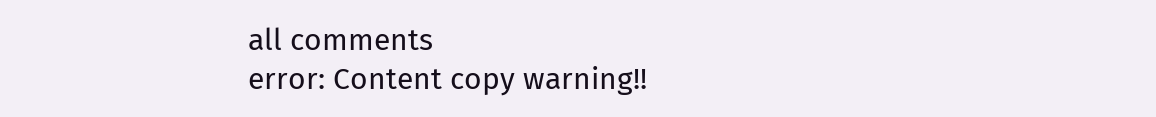all comments
error: Content copy warning!!